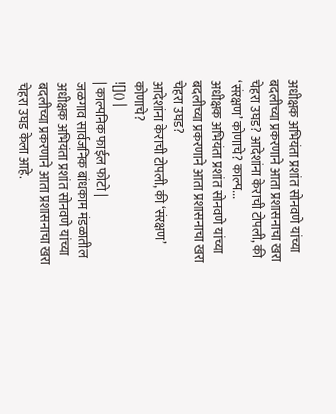अधीक्षक अभियंता प्रशांत सोनवणे यांच्या बदलीच्या प्रकरणाने आता प्रशासनाचा खरा चेहरा उघड? आदेशांना केराची टोपली, की ‘संरक्षण’ कोणाचे? काल्प...
अधीक्षक अभियंता प्रशांत सोनवणे यांच्या बदलीच्या प्रकरणाने आता प्रशासनाचा खरा चेहरा उघड?
आदेशांना केराची टोपली, की ‘संरक्षण’ कोणाचे?
![]() |
| काल्पनिक फाईल फोटो |
जळगाव सार्वजनिक बांधकाम मंडळातील अधीक्षक अभियंता प्रशांत सोनवणे यांच्या बदलीच्या प्रकरणाने आता प्रशासनाचा खरा चेहरा उघड केला आहे.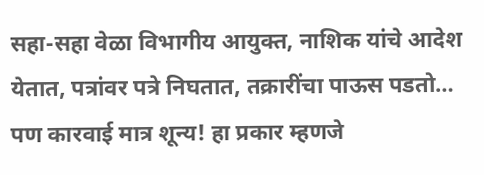सहा-सहा वेळा विभागीय आयुक्त, नाशिक यांचे आदेश येतात, पत्रांवर पत्रे निघतात, तक्रारींचा पाऊस पडतो… पण कारवाई मात्र शून्य! हा प्रकार म्हणजे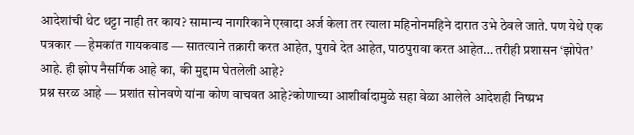आदेशांची थेट थट्टा नाही तर काय? सामान्य नागरिकाने एखादा अर्ज केला तर त्याला महिनोनमहिने दारात उभे ठेवले जाते. पण येथे एक पत्रकार — हेमकांत गायकवाड — सातत्याने तक्रारी करत आहेत, पुरावे देत आहेत, पाठपुरावा करत आहेत… तरीही प्रशासन ‘झोपेत’ आहे. ही झोप नैसर्गिक आहे का, की मुद्दाम घेतलेली आहे?
प्रश्न सरळ आहे — प्रशांत सोनवणे यांना कोण वाचवत आहे?कोणाच्या आशीर्वादामुळे सहा वेळा आलेले आदेशही निष्प्रभ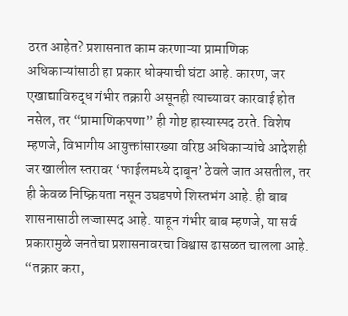ठरत आहेत? प्रशासनात काम करणाऱ्या प्रामाणिक अधिकाऱ्यांसाठी हा प्रकार धोक्याची घंटा आहे. कारण, जर एखाद्याविरुद्ध गंभीर तक्रारी असूनही त्याच्यावर कारवाई होत नसेल, तर “प्रामाणिकपणा” ही गोष्ट हास्यास्पद ठरते. विशेष म्हणजे, विभागीय आयुक्तांसारख्या वरिष्ठ अधिकाऱ्यांचे आदेशही जर खालील स्तरावर ‘फाईलमध्ये दाबून’ ठेवले जात असतील, तर ही केवळ निष्क्रियता नसून उघडपणे शिस्तभंग आहे. ही बाब शासनासाठी लज्जास्पद आहे. याहून गंभीर बाब म्हणजे, या सर्व प्रकारामुळे जनतेचा प्रशासनावरचा विश्वास ढासळत चालला आहे. “तक्रार करा,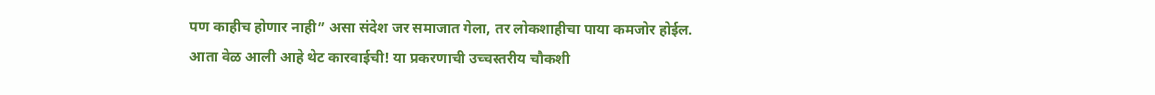पण काहीच होणार नाही” असा संदेश जर समाजात गेला, तर लोकशाहीचा पाया कमजोर होईल.
आता वेळ आली आहे थेट कारवाईची! या प्रकरणाची उच्चस्तरीय चौकशी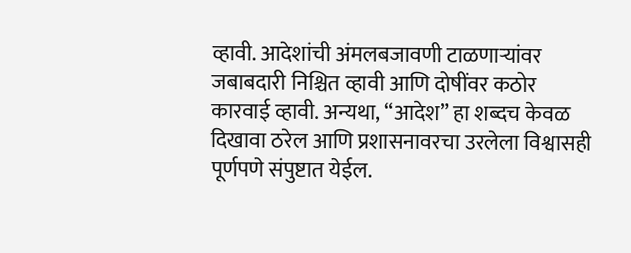व्हावी. आदेशांची अंमलबजावणी टाळणाऱ्यांवर जबाबदारी निश्चित व्हावी आणि दोषींवर कठोर कारवाई व्हावी. अन्यथा, “आदेश” हा शब्दच केवळ दिखावा ठरेल आणि प्रशासनावरचा उरलेला विश्वासही पूर्णपणे संपुष्टात येईल.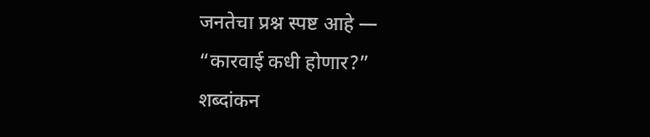जनतेचा प्रश्न स्पष्ट आहे —
“कारवाई कधी होणार?”
शब्दांकन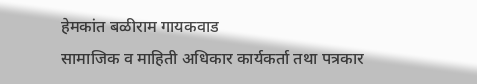हेमकांत बळीराम गायकवाड
सामाजिक व माहिती अधिकार कार्यकर्ता तथा पत्रकार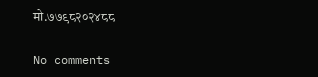मो.७७९८२०२४८८

No comments